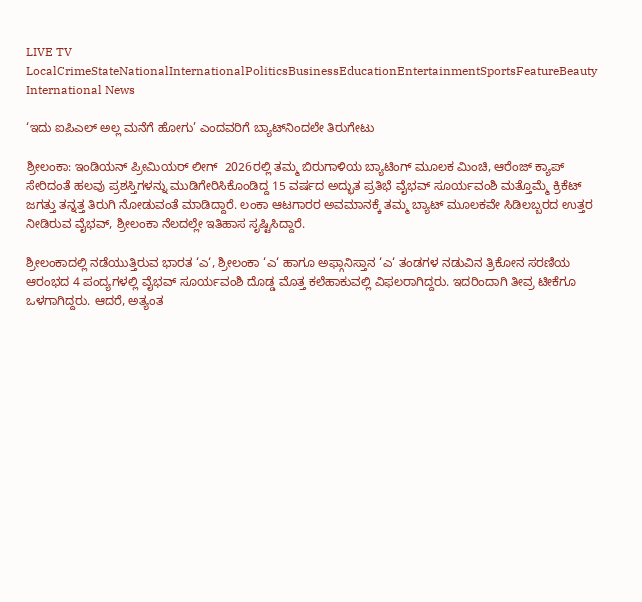LIVE TV LocalCrimeStateNationalInternationalPoliticsBusinessEducationEntertainmentSportsFeatureBeauty
International News

‘ಇದು ಐಪಿಎಲ್ ಅಲ್ಲ ಮನೆಗೆ ಹೋಗು’ ಎಂದವರಿಗೆ ಬ್ಯಾಟ್‌ನಿಂದಲೇ ತಿರುಗೇಟು

ಶ್ರೀಲಂಕಾ: ಇಂಡಿಯನ್ ಪ್ರೀಮಿಯರ್ ಲೀಗ್  2026ರಲ್ಲಿ ತಮ್ಮ ಬಿರುಗಾಳಿಯ ಬ್ಯಾಟಿಂಗ್ ಮೂಲಕ ಮಿಂಚಿ, ಆರೆಂಜ್ ಕ್ಯಾಪ್ ಸೇರಿದಂತೆ ಹಲವು ಪ್ರಶಸ್ತಿಗಳನ್ನು ಮುಡಿಗೇರಿಸಿಕೊಂಡಿದ್ದ 15 ವರ್ಷದ ಅದ್ಭುತ ಪ್ರತಿಭೆ ವೈಭವ್ ಸೂರ್ಯವಂಶಿ ಮತ್ತೊಮ್ಮೆ ಕ್ರಿಕೆಟ್ ಜಗತ್ತು ತನ್ನತ್ತ ತಿರುಗಿ ನೋಡುವಂತೆ ಮಾಡಿದ್ದಾರೆ. ಲಂಕಾ ಆಟಗಾರರ ಅವಮಾನಕ್ಕೆ ತಮ್ಮ ಬ್ಯಾಟ್ ಮೂಲಕವೇ ಸಿಡಿಲಬ್ಬರದ ಉತ್ತರ ನೀಡಿರುವ ವೈಭವ್, ಶ್ರೀಲಂಕಾ ನೆಲದಲ್ಲೇ ಇತಿಹಾಸ ಸೃಷ್ಟಿಸಿದ್ದಾರೆ.

ಶ್ರೀಲಂಕಾದಲ್ಲಿ ನಡೆಯುತ್ತಿರುವ ಭಾರತ ‘ಎ‘, ಶ್ರೀಲಂಕಾ ‘ಎ‘ ಹಾಗೂ ಅಫ್ಗಾನಿಸ್ತಾನ ‘ಎ‘ ತಂಡಗಳ ನಡುವಿನ ತ್ರಿಕೋನ ಸರಣಿಯ ಆರಂಭದ 4 ಪಂದ್ಯಗಳಲ್ಲಿ ವೈಭವ್ ಸೂರ್ಯವಂಶಿ ದೊಡ್ಡ ಮೊತ್ತ ಕಲೆಹಾಕುವಲ್ಲಿ ವಿಫಲರಾಗಿದ್ದರು. ಇದರಿಂದಾಗಿ ತೀವ್ರ ಟೀಕೆಗೂ ಒಳಗಾಗಿದ್ದರು. ಆದರೆ, ಅತ್ಯಂತ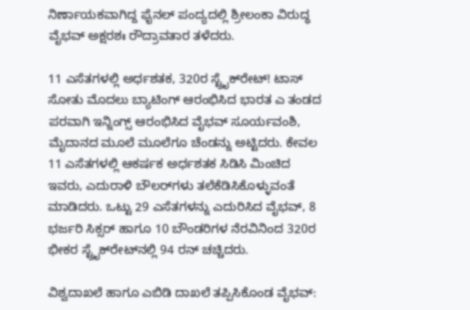ನಿರ್ಣಾಯಕವಾಗಿದ್ದ ಫೈನಲ್ ಪಂದ್ಯದಲ್ಲಿ ಶ್ರೀಲಂಕಾ ವಿರುದ್ಧ ವೈಭವ್ ಅಕ್ಷರಶಃ ರೌದ್ರಾವತಾರ ತಳೆದರು.

11 ಎಸೆತಗಳಲ್ಲಿ ಅರ್ಧಶತಕ, 320ರ ಸ್ಟ್ರೈಕ್‌ರೇಟ್! ಟಾಸ್ ಸೋತು ಮೊದಲು ಬ್ಯಾಟಿಂಗ್ ಆರಂಭಿಸಿದ ಭಾರತ ಎ ತಂಡದ ಪರವಾಗಿ ಇನ್ನಿಂಗ್ಸ್ ಆರಂಭಿಸಿದ ವೈಭವ್ ಸೂರ್ಯವಂಶಿ, ಮೈದಾನದ ಮೂಲೆ ಮೂಲೆಗೂ ಚೆಂಡನ್ನು ಅಟ್ಟಿದರು. ಕೇವಲ 11 ಎಸೆತಗಳಲ್ಲಿ ಆಕರ್ಷಕ ಅರ್ಧಶತಕ ಸಿಡಿಸಿ ಮಿಂಚಿದ ಇವರು, ಎದುರಾಳಿ ಬೌಲರ್‌ಗಳು ತಲೆಕೆಡಿಸಿಕೊಳ್ಳುವಂತೆ ಮಾಡಿದರು. ಒಟ್ಟು 29 ಎಸೆತಗಳನ್ನು ಎದುರಿಸಿದ ವೈಭವ್, 8 ಭರ್ಜರಿ ಸಿಕ್ಸರ್ ಹಾಗೂ 10 ಬೌಂಡರಿಗಳ ನೆರವಿನಿಂದ 320ರ ಭೀಕರ ಸ್ಟ್ರೈಕ್‌ರೇಟ್‌ನಲ್ಲಿ 94 ರನ್ ಚಚ್ಚಿದರು.

ವಿಶ್ವದಾಖಲೆ ಹಾಗೂ ಎಬಿಡಿ ದಾಖಲೆ ತಪ್ಪಿಸಿಕೊಂಡ ವೈಭವ್: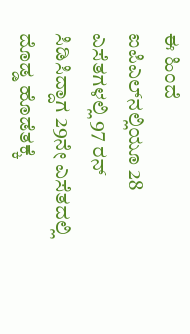ಈ ಹಿಂದೆ ಐಪಿಎಲ್‌ನಲ್ಲಿಯೂ 28 ಎಸೆತಗಳಲ್ಲಿ 97 ರನ್ ಸಿಡಿಸಿದ್ದಾಗ 29ನೇ ಎಸೆತದಲ್ಲಿ ದೊಡ್ಡ ಹೊಡೆತಕ್ಕೆ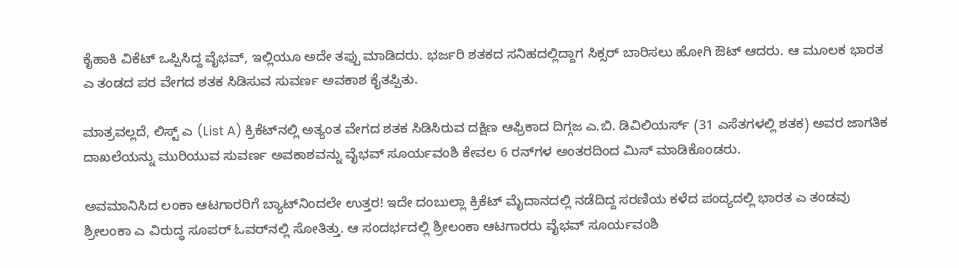ಕೈಹಾಕಿ ವಿಕೆಟ್ ಒಪ್ಪಿಸಿದ್ದ ವೈಭವ್, ಇಲ್ಲಿಯೂ ಅದೇ ತಪ್ಪು ಮಾಡಿದರು. ಭರ್ಜರಿ ಶತಕದ ಸನಿಹದಲ್ಲಿದ್ದಾಗ ಸಿಕ್ಸರ್ ಬಾರಿಸಲು ಹೋಗಿ ಔಟ್ ಆದರು. ಆ ಮೂಲಕ ಭಾರತ ಎ ತಂಡದ ಪರ ವೇಗದ ಶತಕ ಸಿಡಿಸುವ ಸುವರ್ಣ ಅವಕಾಶ ಕೈತಪ್ಪಿತು.

ಮಾತ್ರವಲ್ಲದೆ, ಲಿಸ್ಟ್ ಎ (List A) ಕ್ರಿಕೆಟ್‌ನಲ್ಲಿ ಅತ್ಯಂತ ವೇಗದ ಶತಕ ಸಿಡಿಸಿರುವ ದಕ್ಷಿಣ ಆಫ್ರಿಕಾದ ದಿಗ್ಗಜ ಎ.ಬಿ. ಡಿವಿಲಿಯರ್ಸ್ (31 ಎಸೆತಗಳಲ್ಲಿ ಶತಕ) ಅವರ ಜಾಗತಿಕ ದಾಖಲೆಯನ್ನು ಮುರಿಯುವ ಸುವರ್ಣ ಅವಕಾಶವನ್ನು ವೈಭವ್ ಸೂರ್ಯವಂಶಿ ಕೇವಲ 6 ರನ್‌ಗಳ ಅಂತರದಿಂದ ಮಿಸ್ ಮಾಡಿಕೊಂಡರು.

ಅವಮಾನಿಸಿದ ಲಂಕಾ ಆಟಗಾರರಿಗೆ ಬ್ಯಾಟ್‌ನಿಂದಲೇ ಉತ್ತರ! ಇದೇ ದಂಬುಲ್ಲಾ ಕ್ರಿಕೆಟ್ ಮೈದಾನದಲ್ಲಿ ನಡೆದಿದ್ದ ಸರಣಿಯ ಕಳೆದ ಪಂದ್ಯದಲ್ಲಿ ಭಾರತ ಎ ತಂಡವು ಶ್ರೀಲಂಕಾ ಎ ವಿರುದ್ಧ ಸೂಪರ್ ಓವರ್‌ನಲ್ಲಿ ಸೋತಿತ್ತು. ಆ ಸಂದರ್ಭದಲ್ಲಿ ಶ್ರೀಲಂಕಾ ಆಟಗಾರರು ವೈಭವ್ ಸೂರ್ಯವಂಶಿ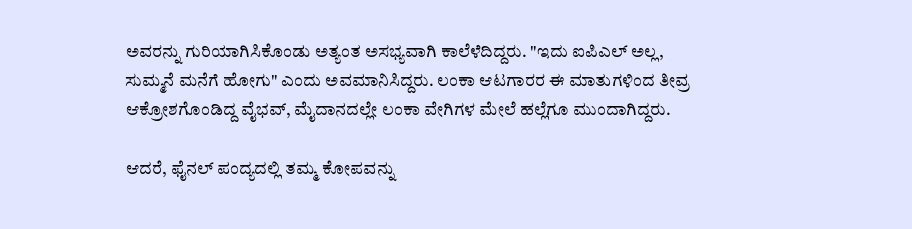ಅವರನ್ನು ಗುರಿಯಾಗಿಸಿಕೊಂಡು ಅತ್ಯಂತ ಅಸಭ್ಯವಾಗಿ ಕಾಲೆಳೆದಿದ್ದರು. "ಇದು ಐಪಿಎಲ್ ಅಲ್ಲ, ಸುಮ್ಮನೆ ಮನೆಗೆ ಹೋಗು" ಎಂದು ಅವಮಾನಿಸಿದ್ದರು. ಲಂಕಾ ಆಟಗಾರರ ಈ ಮಾತುಗಳಿಂದ ತೀವ್ರ ಆಕ್ರೋಶಗೊಂಡಿದ್ದ ವೈಭವ್, ಮೈದಾನದಲ್ಲೇ ಲಂಕಾ ವೇಗಿಗಳ ಮೇಲೆ ಹಲ್ಲೆಗೂ ಮುಂದಾಗಿದ್ದರು.

ಆದರೆ, ಫೈನಲ್ ಪಂದ್ಯದಲ್ಲಿ ತಮ್ಮ ಕೋಪವನ್ನು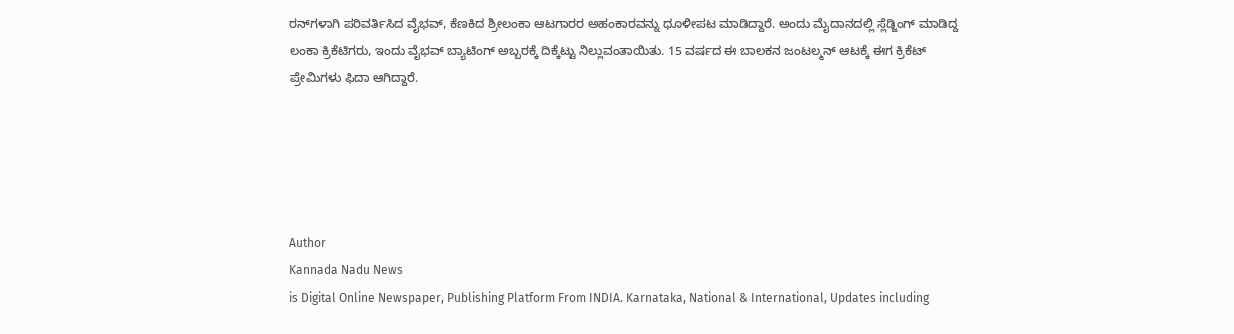ರನ್‌ಗಳಾಗಿ ಪರಿವರ್ತಿಸಿದ ವೈಭವ್, ಕೆಣಕಿದ ಶ್ರೀಲಂಕಾ ಆಟಗಾರರ ಅಹಂಕಾರವನ್ನು ಧೂಳೀಪಟ ಮಾಡಿದ್ದಾರೆ. ಅಂದು ಮೈದಾನದಲ್ಲಿ ಸ್ಲೆಡ್ಜಿಂಗ್ ಮಾಡಿದ್ದ ಲಂಕಾ ಕ್ರಿಕೆಟಿಗರು, ಇಂದು ವೈಭವ್ ಬ್ಯಾಟಿಂಗ್ ಅಬ್ಬರಕ್ಕೆ ದಿಕ್ಕೆಟ್ಟು ನಿಲ್ಲುವಂತಾಯಿತು. 15 ವರ್ಷದ ಈ ಬಾಲಕನ ಜಂಟಲ್ಮನ್ ಆಟಕ್ಕೆ ಈಗ ಕ್ರಿಕೆಟ್ ಪ್ರೇಮಿಗಳು ಫಿದಾ ಆಗಿದ್ದಾರೆ.





Author
Kannada Nadu News
is Digital Online Newspaper, Publishing Platform From INDIA. Karnataka, National & International, Updates including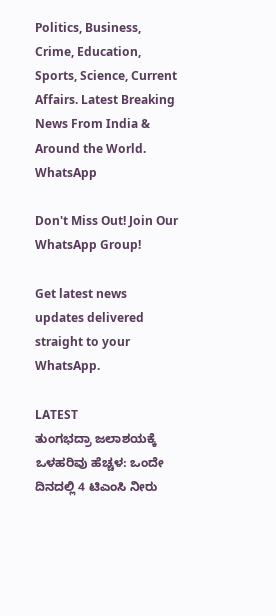Politics, Business, Crime, Education, Sports, Science, Current Affairs. Latest Breaking News From India & Around the World.
WhatsApp

Don't Miss Out! Join Our WhatsApp Group!

Get latest news updates delivered straight to your WhatsApp.

LATEST
ತುಂಗಭದ್ರಾ ಜಲಾಶಯಕ್ಕೆ ಒಳಹರಿವು ಹೆಚ್ಚಳ: ಒಂದೇ ದಿನದಲ್ಲಿ 4 ಟಿಎಂಸಿ ನೀರು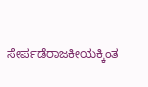ಸೇರ್ಪಡೆರಾಜಕೀಯಕ್ಕಿಂತ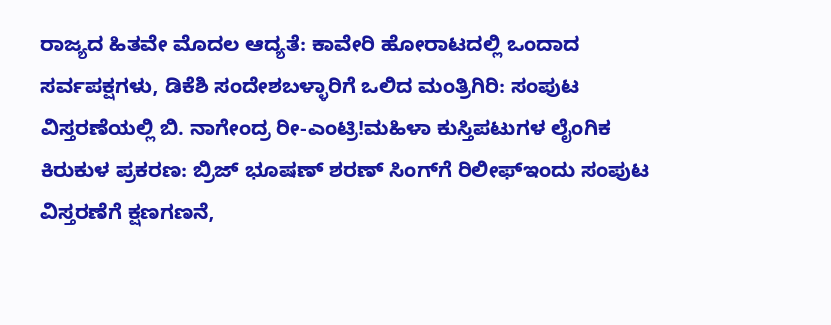ರಾಜ್ಯದ ಹಿತವೇ ಮೊದಲ ಆದ್ಯತೆ: ಕಾವೇರಿ ಹೋರಾಟದಲ್ಲಿ ಒಂದಾದ ಸರ್ವಪಕ್ಷಗಳು, ಡಿಕೆಶಿ ಸಂದೇಶಬಳ್ಳಾರಿಗೆ ಒಲಿದ ಮಂತ್ರಿಗಿರಿ: ಸಂಪುಟ ವಿಸ್ತರಣೆಯಲ್ಲಿ ಬಿ. ನಾಗೇಂದ್ರ ರೀ-ಎಂಟ್ರಿ!ಮಹಿಳಾ ಕುಸ್ತಿಪಟುಗಳ ಲೈಂಗಿಕ ಕಿರುಕುಳ ಪ್ರಕರಣ: ಬ್ರಿಜ್ ಭೂಷಣ್ ಶರಣ್ ಸಿಂಗ್‌ಗೆ ರಿಲೀಫ್ಇಂದು ಸಂಪುಟ ವಿಸ್ತರಣೆಗೆ ಕ್ಷಣಗಣನೆ,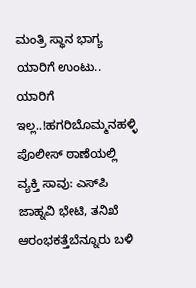ಮಂತ್ರಿ ಸ್ಥಾನ ಭಾಗ್ಯ ಯಾರಿಗೆ ಉಂಟು.. ಯಾರಿಗೆ ಇಲ್ಲ..!ಹಗರಿಬೊಮ್ಮನಹಳ್ಳಿ ಪೊಲೀಸ್ ಠಾಣೆಯಲ್ಲಿ ವ್ಯಕ್ತಿ ಸಾವು: ಎಸ್‌ಪಿ ಜಾಹ್ನವಿ ಭೇಟಿ, ತನಿಖೆ ಆರಂಭಕತ್ತೆಬೆನ್ನೂರು ಬಳಿ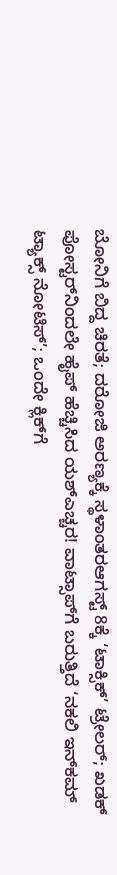ಬೋನಿಗೆ ಬಿದ್ದ ಚಿರತೆ; ದರೋಜಿ ಅರಣ್ಯಕ್ಕೆ ಸ್ಥಳಾಂತರಆಗಸ್ಟ್ 8ಕ್ಕೆ ‘ಟಾಕ್ಸಿಕ್’ ಟ್ರೇಲರ್; ಖಡಕ್ ಪೋಸ್ಟರ್‌ನಿಂದಲೇ ಹೈಪ್ ಹೆಚ್ಚಿಸಿದ ಯಶ್ಎಚ್ಚರ! ವಾಟ್ಸಾಪ್‌ಗೆ ಬರುತ್ತಿದೆ ‘ನಕಲಿ ಇನ್‌ಕಮ್ ಟ್ಯಾಕ್ಸ್ ನೋಟಿಸ್’; ಒಂದೇ ಕ್ಲಿಕ್‌ಗೆ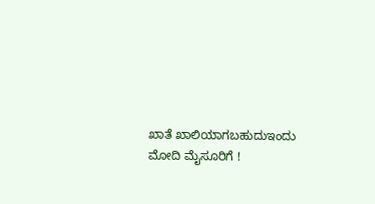ಖಾತೆ ಖಾಲಿಯಾಗಬಹುದುಇಂದು ಮೋದಿ ಮೈಸೂರಿಗೆ !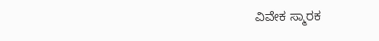ವಿವೇಕ ಸ್ಮಾರಕ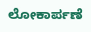ಲೋಕಾರ್ಪಣೆ